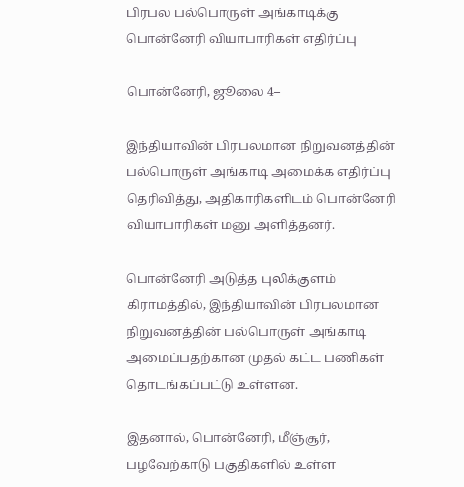பிரபல பல்பொருள் அங்காடிக்கு பொன்னேரி வியாபாரிகள் எதிர்ப்பு

பொன்னேரி, ஜூலை 4–

இந்தியாவின் பிரபலமான நிறுவனத்தின் பல்பொருள் அங்காடி அமைக்க எதிர்ப்பு தெரிவித்து, அதிகாரிகளிடம் பொன்னேரி வியாபாரிகள் மனு அளித்தனர்.

பொன்னேரி அடுத்த புலிக்குளம் கிராமத்தில், இந்தியாவின் பிரபலமான நிறுவனத்தின் பல்பொருள் அங்காடி அமைப்பதற்கான முதல் கட்ட பணிகள் தொடங்கப்பட்டு உள்ளன.

இதனால், பொன்னேரி, மீஞ்சூர், பழவேற்காடு பகுதிகளில் உள்ள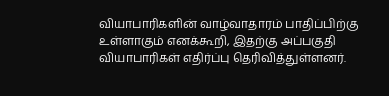வியாபாரிகளின் வாழ்வாதாரம் பாதிப்பிற்கு உள்ளாகும் எனக்கூறி, இதற்கு அப்பகுதி வியாபாரிகள் எதிர்ப்பு தெரிவித்துள்ளனர்.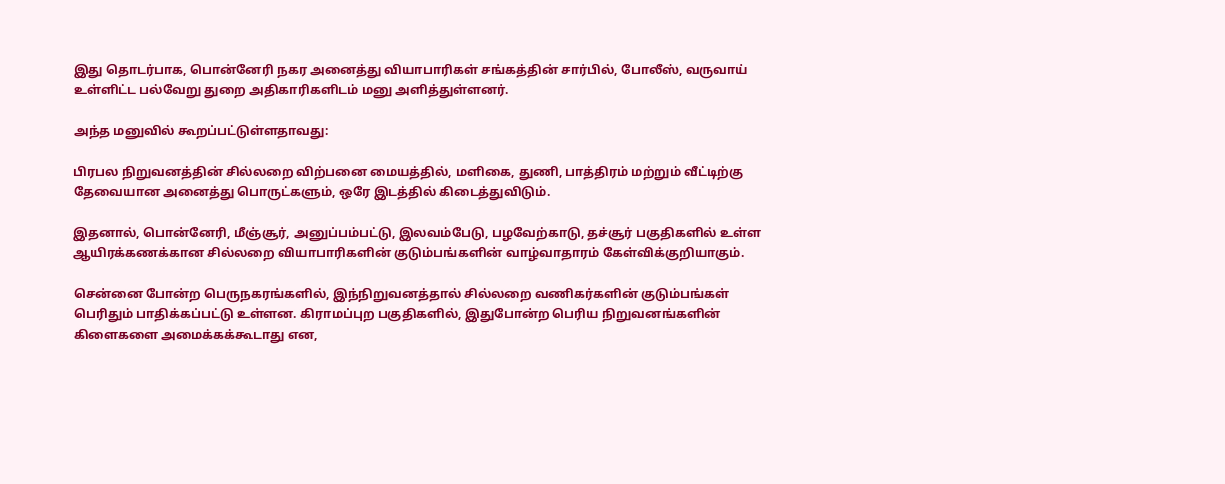இது தொடர்பாக, பொன்னேரி நகர அனைத்து வியாபாரிகள் சங்கத்தின் சார்பில், போலீஸ், வருவாய் உள்ளிட்ட பல்வேறு துறை அதிகாரிகளிடம் மனு அளித்துள்ளனர்.

அந்த மனுவில் கூறப்பட்டுள்ளதாவது:

பிரபல நிறுவனத்தின் சில்லறை விற்பனை மையத்தில், மளிகை, துணி, பாத்திரம் மற்றும் வீட்டிற்கு தேவையான அனைத்து பொருட்களும், ஒரே இடத்தில் கிடைத்துவிடும்.

இதனால், பொன்னேரி, மீஞ்சூர், அனுப்பம்பட்டு, இலவம்பேடு, பழவேற்காடு, தச்சூர் பகுதிகளில் உள்ள ஆயிரக்கணக்கான சில்லறை வியாபாரிகளின் குடும்பங்களின் வாழ்வாதாரம் கேள்விக்குறியாகும்.

சென்னை போன்ற பெருநகரங்களில், இந்நிறுவனத்தால் சில்லறை வணிகர்களின் குடும்பங்கள் பெரிதும் பாதிக்கப்பட்டு உள்ளன. கிராமப்புற பகுதிகளில், இதுபோன்ற பெரிய நிறுவனங்களின் கிளைகளை அமைக்கக்கூடாது என,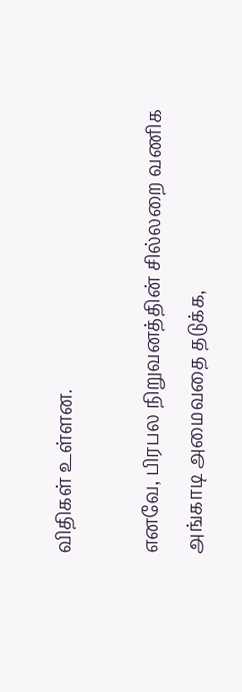விதிகள் உள்ளன.

எனவே, பிரபல நிறுவனத்தின் சில்லறை வணிக அங்காடி அமைவதை தடுக்க,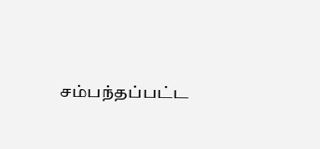சம்பந்தப்பட்ட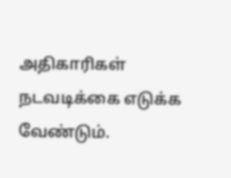அதிகாரிகள் நடவடிக்கை எடுக்க வேண்டும்.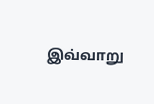இவ்வாறு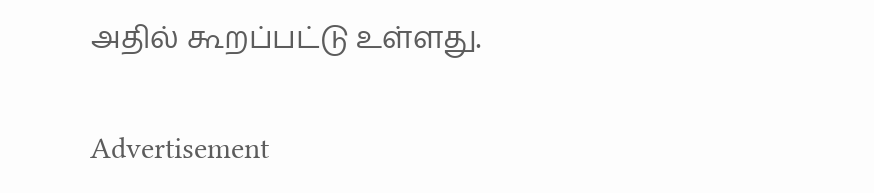அதில் கூறப்பட்டு உள்ளது.

Advertisement